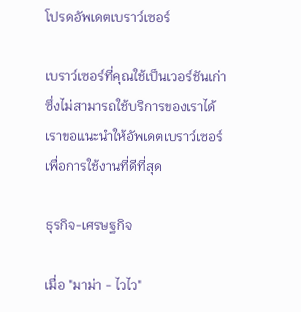โปรดอัพเดตเบราว์เซอร์

เบราว์เซอร์ที่คุณใช้เป็นเวอร์ชันเก่าซึ่งไม่สามารถใช้บริการของเราได้ เราขอแนะนำให้อัพเดตเบราว์เซอร์เพื่อการใช้งานที่ดีที่สุด

ธุรกิจ-เศรษฐกิจ

เมื่อ "มาม่า - ไวไว"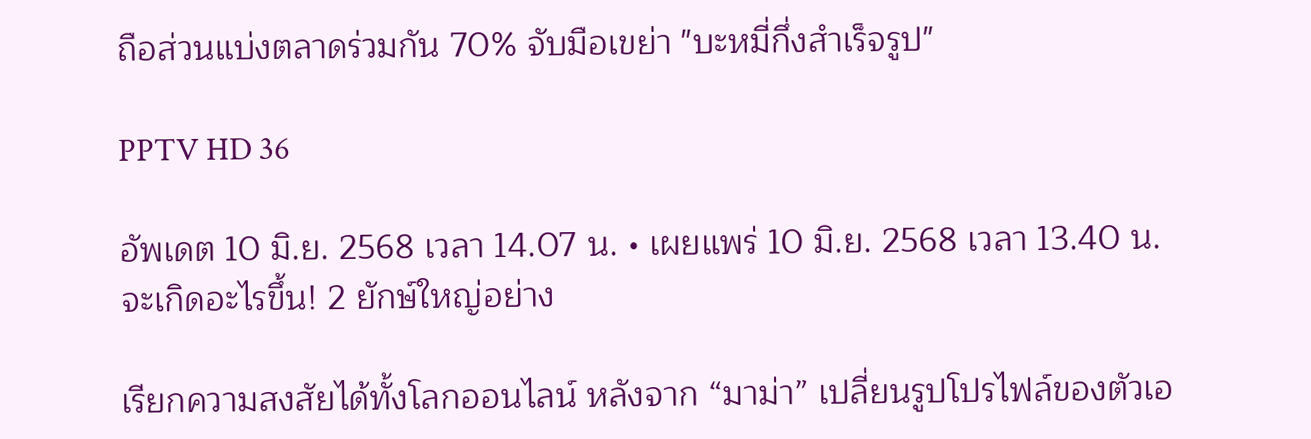ถือส่วนแบ่งตลาดร่วมกัน 70% จับมือเขย่า "บะหมี่กึ่งสำเร็จรูป"

PPTV HD 36

อัพเดต 10 มิ.ย. 2568 เวลา 14.07 น. • เผยแพร่ 10 มิ.ย. 2568 เวลา 13.40 น.
จะเกิดอะไรขึ้น! 2 ยักษ์ใหญ่อย่าง

เรียกความสงสัยได้ทั้งโลกออนไลน์ หลังจาก “มาม่า” เปลี่ยนรูปโปรไฟล์ของตัวเอ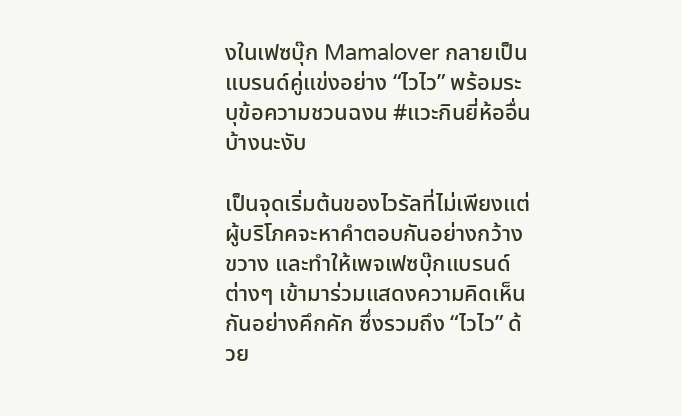งในเฟซบุ๊ก Mamalover กลายเป็นแบรนด์คู่แข่งอย่าง “ไวไว” พร้อมระบุข้อความชวนฉงน #แวะกินยี่ห้ออื่นบ้างนะงับ

เป็นจุดเริ่มต้นของไวรัลที่ไม่เพียงแต่ผู้บริโภคจะหาคำตอบกันอย่างกว้างขวาง และทำให้เพจเฟซบุ๊กแบรนด์ต่างๆ เข้ามาร่วมแสดงความคิดเห็นกันอย่างคึกคัก ซึ่งรวมถึง “ไวไว” ด้วย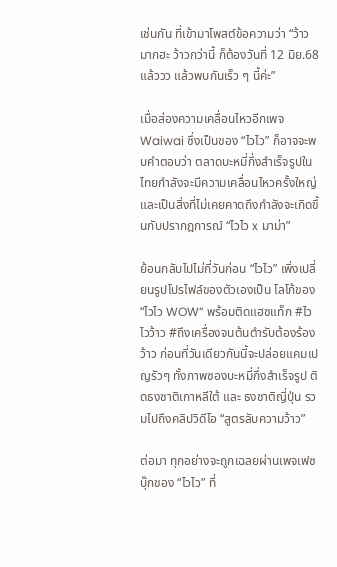เช่นกัน ที่เข้ามาโพสต์ข้อความว่า “ว้าวมากฮะ ว้าวกว่านี้ ก็ต้องวันที่ 12 มิย.68 แล้ววว แล้วพบกันเร็ว ๆ นี้ค่ะ”

เมื่อส่องความเคลื่อนไหวอีกเพจ Waiwai ซึ่งเป็นของ “ไวไว” ก็อาจจะพบคำตอบว่า ตลาดบะหมี่กึ่งสำเร็จรูปในไทยกำลังจะมีความเคลื่อนไหวครั้งใหญ่ และเป็นสิ่งที่ไม่เคยคาดถึงกำลังจะเกิดขึ้นกับปรากฎการณ์ “ไวไว x มาม่า”

ย้อนกลับไปไม่กี่วันก่อน “ไวไว” เพิ่งเปลี่ยนรูปโปรไฟล์ของตัวเองเป็น โลโก้ของ “ไวไว WOW” พร้อมติดแฮชแท็ก #ไวไวว้าว #ถึงเครื่องจนต้นตำรับต้องร้องว้าว ก่อนที่วันเดียวกันนี้จะปล่อยแคมเปญรัวๆ ทั้งภาพซองบะหมี่กึ่งสำเร็จรูป ติดธงชาติเกาหลีใต้ และ ธงชาติญี่ปุ่น รวมไปถึงคลิปวิดีโอ “สูตรลับความว้าว”

ต่อมา ทุกอย่างจะถูกเฉลยผ่านเพจเฟซบุ๊กของ “ไวไว” ที่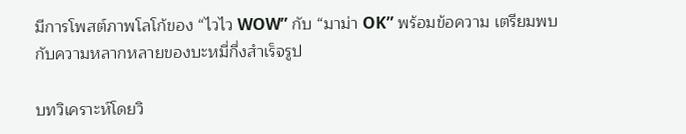มีการโพสต์ภาพโลโก้ของ “ไวไว WOW” กับ “มาม่า OK” พร้อมข้อความ เตรียมพบกับความหลากหลายของบะหมี่กึ่งสำเร็จรูป

บทวิเคราะห์โดยวิ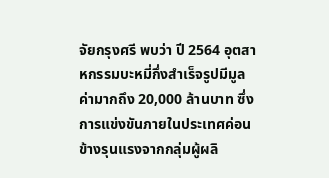จัยกรุงศรี พบว่า ปี 2564 อุตสาหกรรมบะหมี่กึ่งสำเร็จรูปมีมูลค่ามากถึง 20,000 ล้านบาท ซึ่งการแข่งขันภายในประเทศค่อนข้างรุนแรงจากกลุ่มผู้ผลิ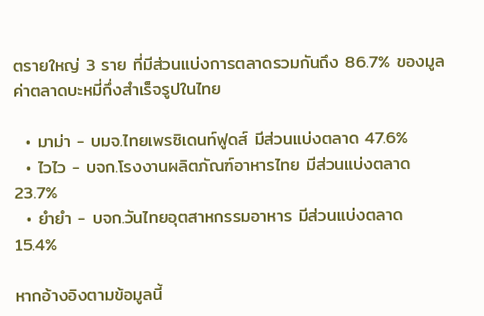ตรายใหญ่ 3 ราย ที่มีส่วนแบ่งการตลาดรวมกันถึง 86.7% ของมูลค่าตลาดบะหมี่กึ่งสำเร็จรูปในไทย

  • มาม่า - บมจ.ไทยเพรซิเดนท์ฟูดส์ มีส่วนแบ่งตลาด 47.6%
  • ไวไว - บจก.โรงงานผลิตภัณฑ์อาหารไทย มีส่วนแบ่งตลาด 23.7%
  • ยำยำ - บจก.วันไทยอุตสาหกรรมอาหาร มีส่วนแบ่งตลาด 15.4%

หากอ้างอิงตามข้อมูลนี้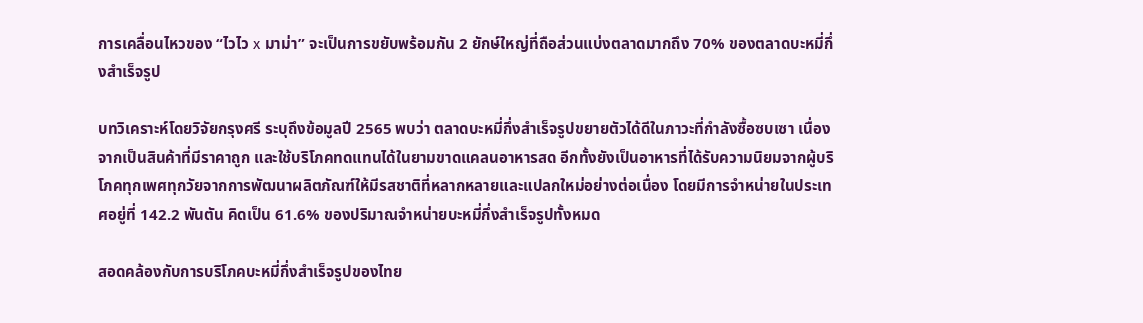การเคลื่อนไหวของ “ไวไว x มาม่า” จะเป็นการขยับพร้อมกัน 2 ยักษ์ใหญ่ที่ถือส่วนแบ่งตลาดมากถึง 70% ของตลาดบะหมี่กึ่งสำเร็จรูป

บทวิเคราะห์โดยวิจัยกรุงศรี ระบุถึงข้อมูลปี 2565 พบว่า ตลาดบะหมี่กึ่งสำเร็จรูปขยายตัวได้ดีในภาวะที่กำลังซื้อซบเซา เนื่องจากเป็นสินค้าที่มีราคาถูก และใช้บริโภคทดแทนได้ในยามขาดแคลนอาหารสด อีกทั้งยังเป็นอาหารที่ได้รับความนิยมจากผู้บริโภคทุกเพศทุกวัยจากการพัฒนาผลิตภัณฑ์ให้มีรสชาติที่หลากหลายและแปลกใหม่อย่างต่อเนื่อง โดยมีการจำหน่ายในประเทศอยู่ที่ 142.2 พันตัน คิดเป็น 61.6% ของปริมาณจำหน่ายบะหมี่กึ่งสำเร็จรูปทั้งหมด

สอดคล้องกับการบริโภคบะหมี่กึ่งสำเร็จรูปของไทย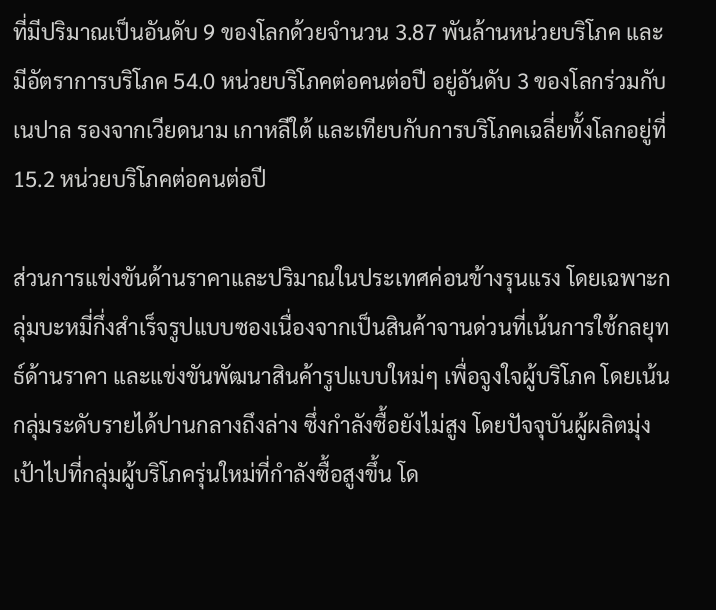ที่มีปริมาณเป็นอันดับ 9 ของโลกด้วยจำนวน 3.87 พันล้านหน่วยบริโภค และมีอัตราการบริโภค 54.0 หน่วยบริโภคต่อคนต่อปี อยู่อันดับ 3 ของโลกร่วมกับเนปาล รองจากเวียดนาม เกาหลีใต้ และเทียบกับการบริโภคเฉลี่ยทั้งโลกอยู่ที่ 15.2 หน่วยบริโภคต่อคนต่อปี

ส่วนการแข่งขันด้านราคาและปริมาณในประเทศค่อนข้างรุนแรง โดยเฉพาะกลุ่มบะหมี่กึ่งสำเร็จรูปแบบซองเนื่องจากเป็นสินค้าจานด่วนที่เน้นการใช้กลยุทธ์ด้านราคา และแข่งขันพัฒนาสินค้ารูปแบบใหม่ๆ เพื่อจูงใจผู้บริโภค โดยเน้นกลุ่มระดับรายได้ปานกลางถึงล่าง ซึ่งกำลังซื้อยังไม่สูง โดยปัจจุบันผู้ผลิตมุ่งเป้าไปที่กลุ่มผู้บริโภครุ่นใหม่ที่กำลังซื้อสูงขึ้น โด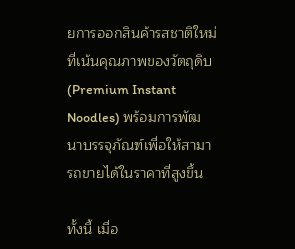ยการออกสินค้ารสชาติใหม่ที่เน้นคุณภาพของวัตถุดิบ (Premium Instant Noodles) พร้อมการพัฒนาบรรจุภัณฑ์เพื่อให้สามารถขายได้ในราคาที่สูงขึ้น

ทั้งนี้ เมื่อ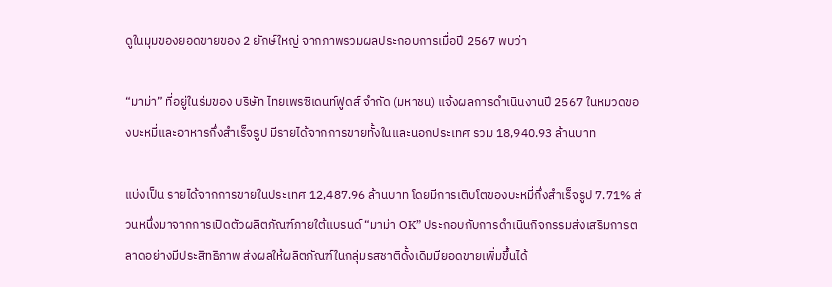ดูในมุมของยอดขายของ 2 ยักษ์ใหญ่ จากภาพรวมผลประกอบการเมื่อปี 2567 พบว่า

“มาม่า” ที่อยู่ในร่มของ บริษัท ไทยเพรซิเดนท์ฟูดส์ จำกัด (มหาชน) แจ้งผลการดำเนินงานปี 2567 ในหมวดของบะหมี่และอาหารกึ่งสำเร็จรูป มีรายได้จากการขายทั้งในและนอกประเทศ รวม 18,940.93 ล้านบาท

แบ่งเป็น รายได้จากการขายในประเทศ 12,487.96 ล้านบาท โดยมีการเติบโตของบะหมี่กึ่งสำเร็จรูป 7.71% ส่วนหนึ่งมาจากการเปิดตัวผลิตภัณฑ์ภายใต้แบรนด์ “มาม่า OK” ประกอบกับการดำเนินกิจกรรมส่งเสริมการตลาดอย่างมีประสิทธิภาพ ส่งผลให้ผลิตภัณฑ์ในกลุ่มรสชาติดั้งเดิมมียอดขายเพิ่มขึ้นได้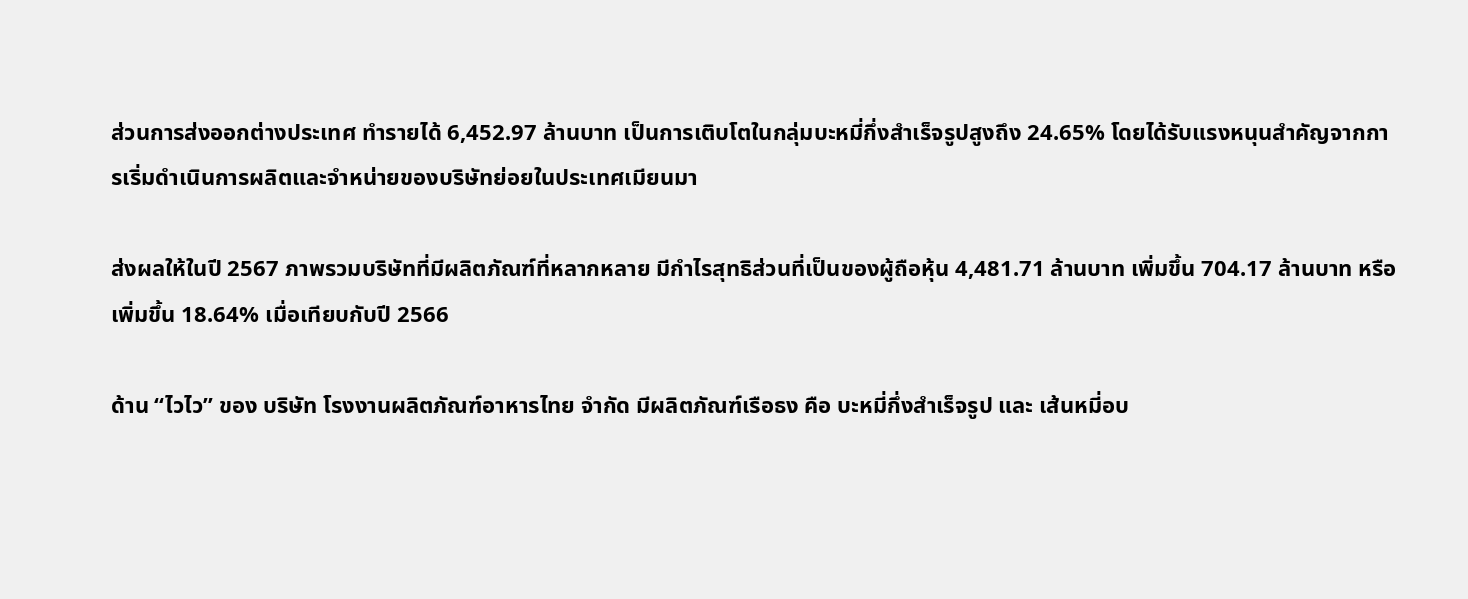ส่วนการส่งออกต่างประเทศ ทำรายได้ 6,452.97 ล้านบาท เป็นการเติบโตในกลุ่มบะหมี่กึ่งสำเร็จรูปสูงถึง 24.65% โดยได้รับแรงหนุนสำคัญจากการเริ่มดำเนินการผลิตและจำหน่ายของบริษัทย่อยในประเทศเมียนมา

ส่งผลให้ในปี 2567 ภาพรวมบริษัทที่มีผลิตภัณฑ์ที่หลากหลาย มีกำไรสุทธิส่วนที่เป็นของผู้ถือหุ้น 4,481.71 ล้านบาท เพิ่มขึ้น 704.17 ล้านบาท หรือเพิ่มขึ้น 18.64% เมื่อเทียบกับปี 2566

ด้าน “ไวไว” ของ บริษัท โรงงานผลิตภัณฑ์อาหารไทย จำกัด มีผลิตภัณฑ์เรือธง คือ บะหมี่กึ่งสำเร็จรูป และ เส้นหมี่อบ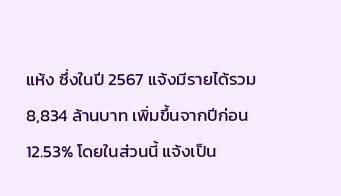แห้ง ซึ่งในปี 2567 แจ้งมีรายได้รวม 8,834 ล้านบาท เพิ่มขึ้นจากปีก่อน 12.53% โดยในส่วนนี้ แจ้งเป็น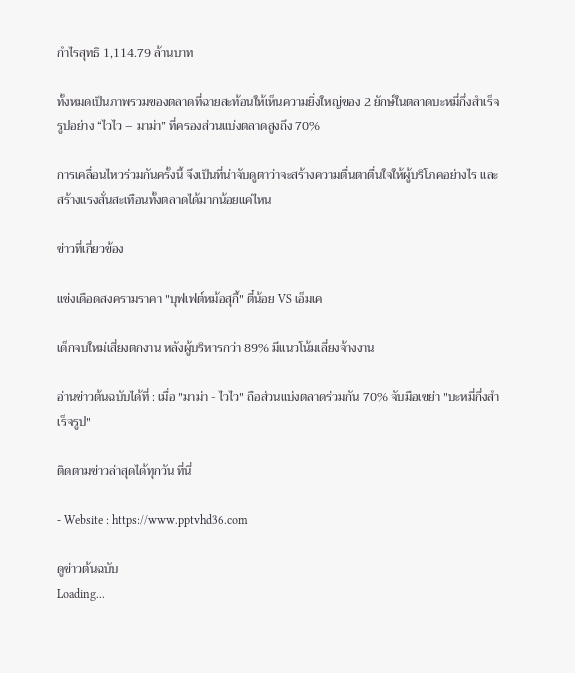กำไรสุทธิ 1,114.79 ล้านบาท

ทั้งหมดเป็นภาพรวมของตลาดที่ฉายสะท้อนให้เห็นความยิ่งใหญ่ของ 2 ยักษ์ในตลาดบะหมึ่กึ่งสำเร็จรูปอย่าง “ไวไว – มาม่า” ที่ครองส่วนแบ่งตลาดสูงถึง 70%

การเคลื่อนไหวร่วมกันครั้งนี้ จึงเป็นที่น่าจับดูตาว่าจะสร้างความตื่นตาตื่นใจให้ผู้บริโภคอย่างไร และสร้างแรงสั่นสะเทือนทั้งตลาดได้มากน้อยแค่ไหน

ข่าวที่เกี่ยวข้อง

แข่งเดือดสงครามราคา "บุฟเฟต์หม้อสุกี้" ตี๋น้อย VS เอ็มเค

เด็กจบใหม่เสี่ยงตกงาน หลังผู้บริหารกว่า 89% มีแนวโน้มเลี่ยงจ้างงาน

อ่านข่าวต้นฉบับได้ที่ : เมื่อ "มาม่า - ไวไว" ถือส่วนแบ่งตลาดร่วมกัน 70% จับมือเขย่า "บะหมี่กึ่งสำเร็จรูป"

ติดตามข่าวล่าสุดได้ทุกวัน ที่นี่

- Website : https://www.pptvhd36.com

ดูข่าวต้นฉบับ
Loading...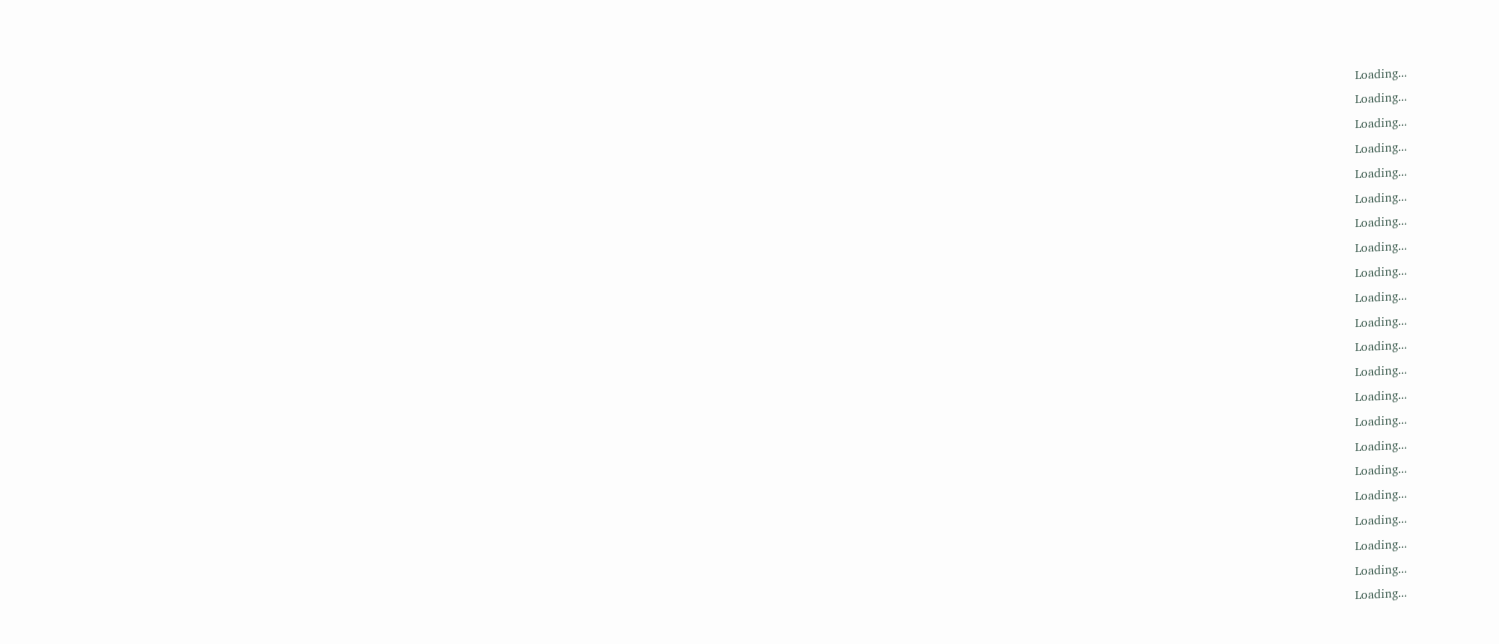Loading...
Loading...
Loading...
Loading...
Loading...
Loading...
Loading...
Loading...
Loading...
Loading...
Loading...
Loading...
Loading...
Loading...
Loading...
Loading...
Loading...
Loading...
Loading...
Loading...
Loading...
Loading...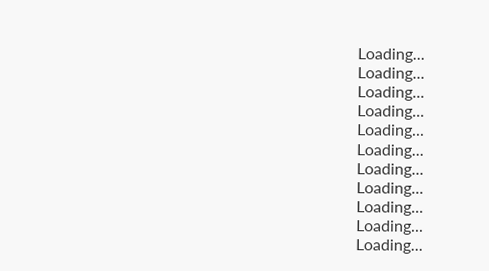Loading...
Loading...
Loading...
Loading...
Loading...
Loading...
Loading...
Loading...
Loading...
Loading...
Loading...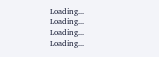Loading...
Loading...
Loading...
Loading...